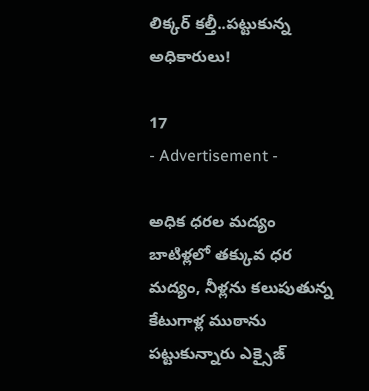లిక్కర్ కల్తీ..పట్టుకున్న అధికారులు!

17
- Advertisement -

అధిక ధరల మద్యం బాటిళ్లలో తక్కువ ధర మద్యం, నీళ్లను కలుపుతున్న కేటుగాళ్ల ముఠాను పట్టుకున్నారు ఎక్సైజ్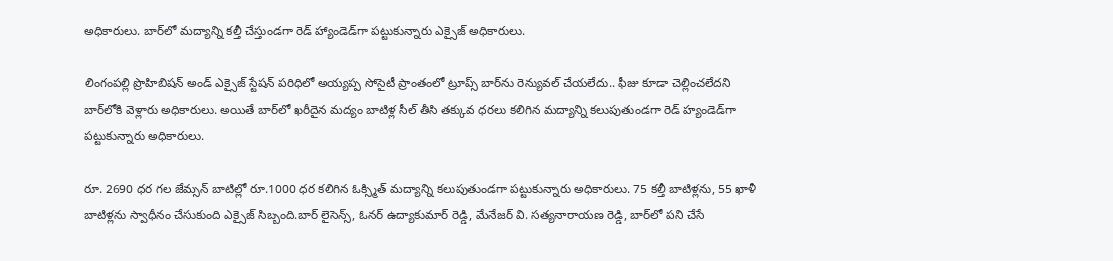అధికారులు. బార్‌లో మద్యాన్ని కల్తీ చేస్తుండగా రెడ్ హ్యాండెడ్‌గా పట్టుకున్నారు ఎక్సైజ్ అధికారులు.

లింగంపల్లి ప్రొహిబిషన్‌ అండ్‌ ఎక్సైజ్‌ స్టేషన్‌ పరిధిలో అయ్యప్ప సోసైటీ ప్రాంతంలో ట్రూప్స్‌ బార్‌ను రెన్యువల్‌ చేయలేదు.. ఫీజు కూడా చెల్లించలేదని బార్‌లోకి వెళ్లారు అధికారులు. అయితే బార్‌లో ఖరీదైన మద్యం బాటిళ్ల సీల్‌ తీసి తక్కువ ధరలు కలిగిన మద్యాన్ని కలుపుతుండగా రెడ్‌ హ్యండెడ్‌గా పట్టుకున్నారు అధికారులు.

రూ. 2690 ధర గల జేమ్సన్‌ బాటిల్లో రూ.1000 ధర కలిగిన ఓక్స్మిత్‌ మద్యాన్ని కలుపుతుండగా పట్టుకున్నారు అధికారులు. 75 కల్తీ బాటిళ్లను, 55 ఖాళీ బాటిళ్లను స్వాధీనం చేసుకుంది ఎక్సైజ్‌ సిబ్బంది.బార్‌ లైసెన్స్, ఓనర్‌ ఉద్యాకుమార్‌ రెడ్డి, మేనేజర్‌ వి. సత్యనారాయణ రెడ్డి, బార్‌లో‌ పని చేసే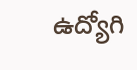ఉద్యోగి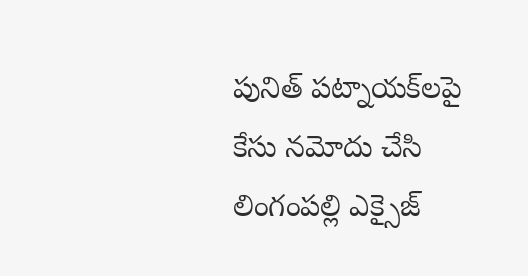పునిత్‌ పట్నాయక్‌లపై కేసు నమోదు చేసి లింగంపల్లి ఎక్సైజ్‌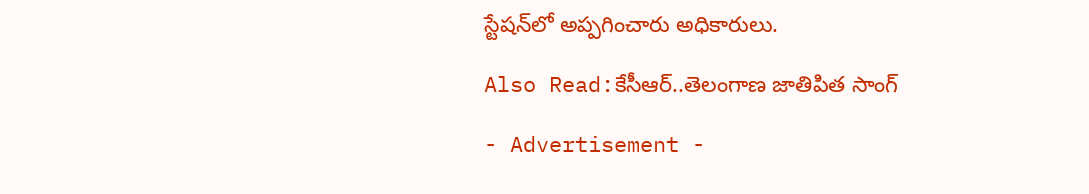స్టేషన్‌లో అప్పగించారు అధికారులు.

Also Read:కేసీఆర్..తెలంగాణ జాతిపిత సాంగ్

- Advertisement -